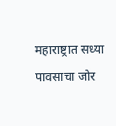महाराष्ट्रात सध्या पावसाचा जोर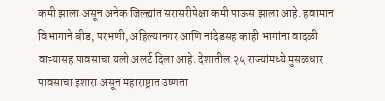कमी झाला असून अनेक जिल्ह्यांत सरासरीपेक्षा कमी पाऊस झाला आहे. हवामान विभागाने बीड, परभणी, अहिल्यानगर आणि नांदेडसह काही भागांना वादळी वाऱ्यासह पावसाचा यलो अलर्ट दिला आहे. देशातील २५ राज्यांमध्ये मुसळधार पावसाचा इशारा असून महाराष्ट्रात उष्णता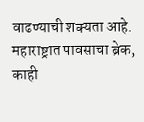वाढण्याची शक्यता आहे.
महाराष्ट्रात पावसाचा ब्रेक, काही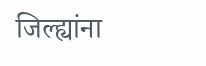जिल्ह्यांना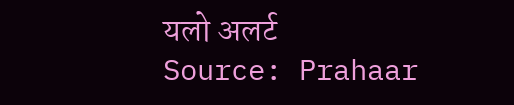यलो अलर्ट
Source: Prahaar